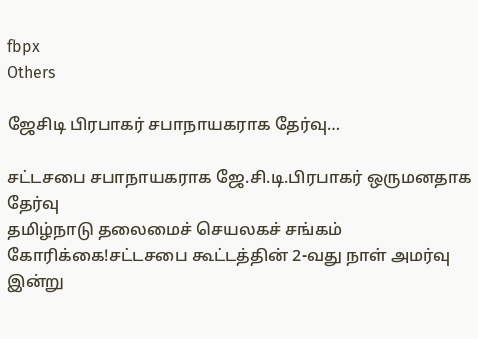fbpx
Others

ஜேசிடி பிரபாகர் சபாநாயகராக தேர்வு…

சட்டசபை சபாநாயகராக ஜே.சி.டி.பிரபாகர் ஒருமனதாக தேர்வு
தமிழ்நாடு தலைமைச் செயலகச் சங்கம் கோரிக்கை!சட்டசபை கூட்டத்தின் 2-வது நாள் அமர்வு இன்று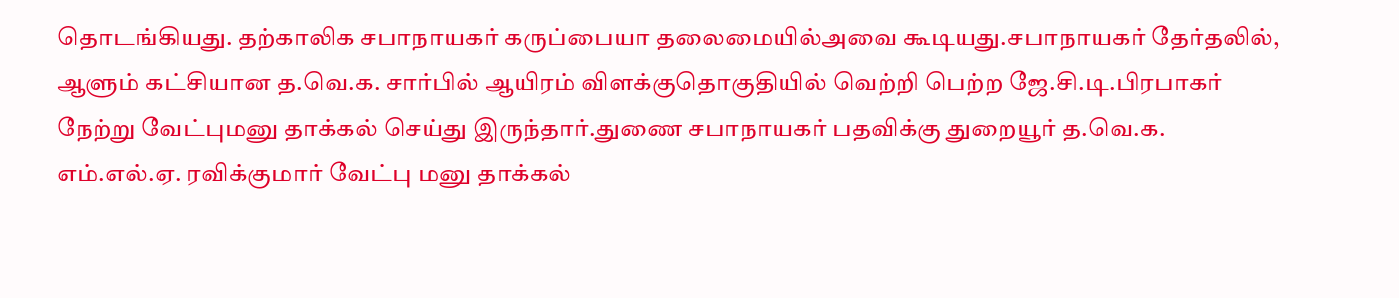தொடங்கியது. தற்காலிக சபாநாயகர் கருப்பையா தலைமையில்அவை கூடியது.சபாநாயகர் தேர்தலில், ஆளும் கட்சியான த.வெ.க. சார்பில் ஆயிரம் விளக்குதொகுதியில் வெற்றி பெற்ற ஜே.சி.டி.பிரபாகர் நேற்று வேட்புமனு தாக்கல் செய்து இருந்தார்.துணை சபாநாயகர் பதவிக்கு துறையூர் த.வெ.க. எம்.எல்.ஏ. ரவிக்குமார் வேட்பு மனு தாக்கல்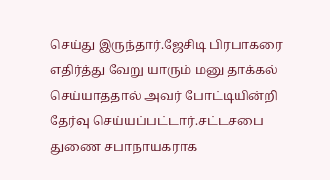செய்து இருந்தார்.ஜேசிடி பிரபாகரை எதிர்த்து வேறு யாரும் மனு தாக்கல் செய்யாததால் அவர் போட்டியின்றி தேர்வு செய்யப்பட்டார்.சட்டசபை துணை சபாநாயகராக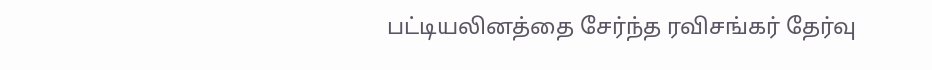பட்டியலினத்தை சேர்ந்த ரவிசங்கர் தேர்வு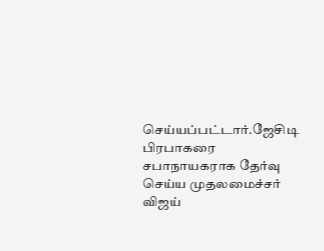செய்யப்பட்டார்.ஜேசிடி பிரபாகரை சபாநாயகராக தேர்வு செய்ய முதலமைச்சர் விஜய்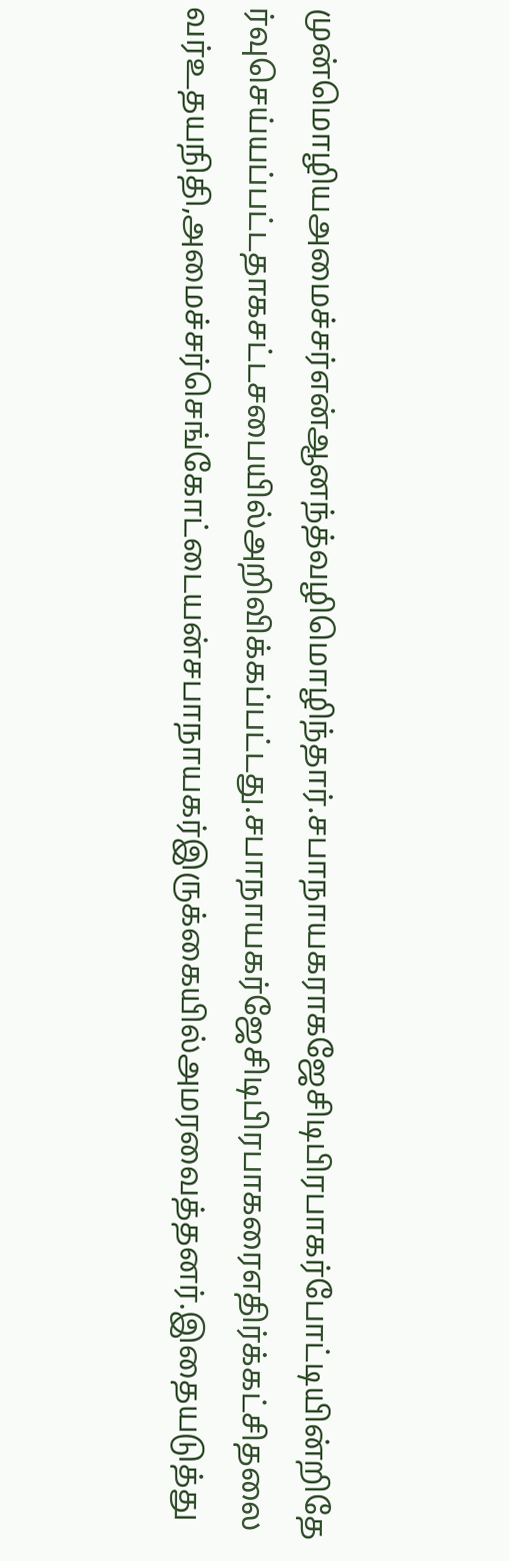முன்மொழியஅமைச்சர்என்ஆனந்த்வழிமொழிந்தார்.சபாநாயகராகஜேசிடிபிரபாகர்போட்டியின்றிதேர்வுசெய்யப்பட்டதாகசட்டசபையில்அறிவிக்கப்பட்டது.சபாநாயகர்ஜேசிடிபிரபாகரைஎதிர்க்கட்சிதலைவர்உதயநிதி,அமைச்சர்செங்கோட்டையன்சபாநாயகர்இருக்கையில்அமரவைத்தனர்.இதையடுத்து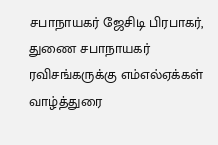சபாநாயகர் ஜேசிடி பிரபாகர், துணை சபாநாயகர் ரவிசங்கருக்கு எம்எல்ஏக்கள் வாழ்த்துரை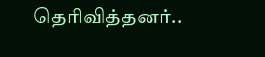தெரிவித்தனர்..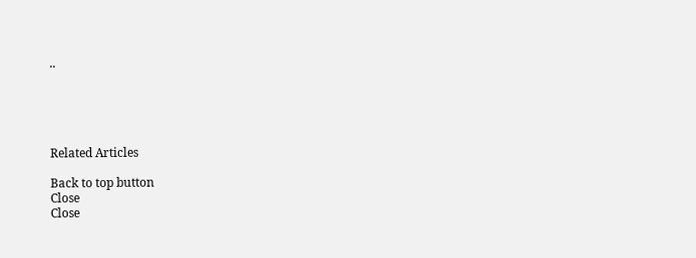..





Related Articles

Back to top button
Close
Close